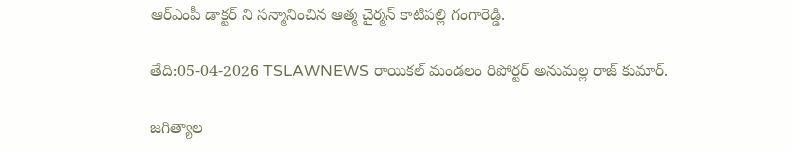ఆర్ఎంపీ డాక్టర్ ని సన్మానించిన ఆత్మ చైర్మన్ కాటిపల్లి గంగారెడ్డి.

తేది:05-04-2026 TSLAWNEWS రాయికల్ మండలం రిపోర్టర్ అనుమల్ల రాజ్ కుమార్.

జగిత్యాల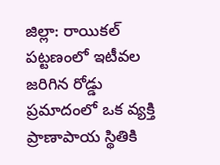జిల్లా: రాయికల్ పట్టణంలో ఇటీవల జరిగిన రోడ్డు ప్రమాదంలో ఒక వ్యక్తి ప్రాణాపాయ స్థితికి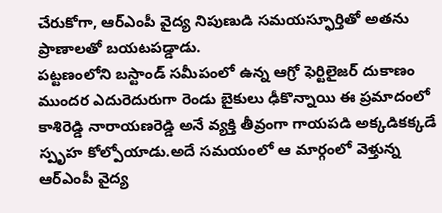చేరుకోగా, ఆర్‌ఎంపీ వైద్య నిపుణుడి సమయస్ఫూర్తితో అతను ప్రాణాలతో బయటపడ్డాడు.
పట్టణంలోని బస్టాండ్ సమీపంలో ఉన్న ఆగ్రో ఫెర్టిలైజర్ దుకాణం ముందర ఎదురెదురుగా రెండు బైకులు ఢీకొన్నాయి ఈ ప్రమాదంలో కాశిరెడ్డి నారాయణరెడ్డి అనే వ్యక్తి తీవ్రంగా గాయపడి అక్కడికక్కడే స్పృహ కోల్పోయాడు.అదే సమయంలో ఆ మార్గంలో వెళ్తున్న ఆర్‌ఎంపీ వైద్య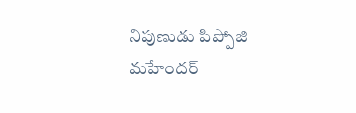నిపుణుడు పిప్పోజి మహేందర్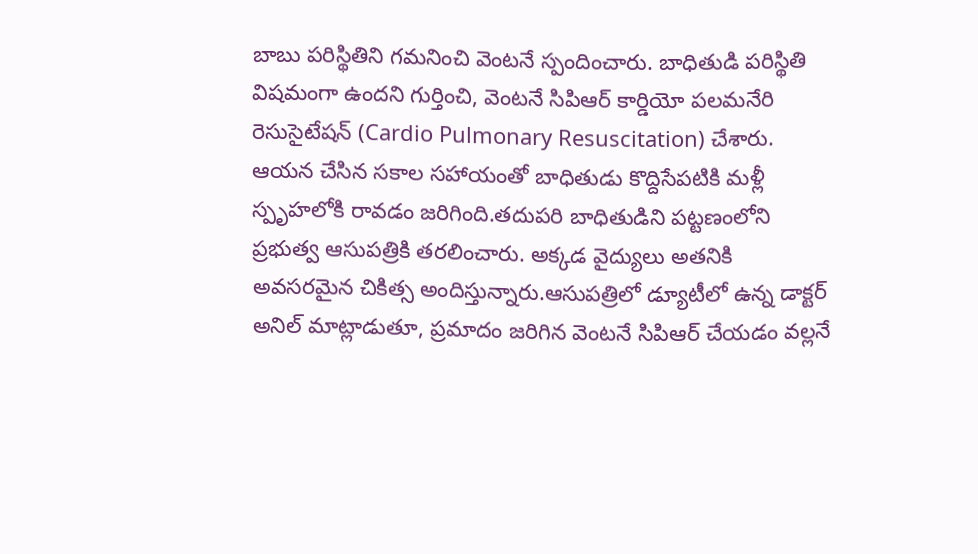బాబు పరిస్థితిని గమనించి వెంటనే స్పందించారు. బాధితుడి పరిస్థితి విషమంగా ఉందని గుర్తించి, వెంటనే సిపిఆర్ కార్డియో పలమనేరి రెసుసైటేషన్ (Cardio Pulmonary Resuscitation) చేశారు.
ఆయన చేసిన సకాల సహాయంతో బాధితుడు కొద్దిసేపటికి మళ్లీ స్పృహలోకి రావడం జరిగింది.తదుపరి బాధితుడిని పట్టణంలోని ప్రభుత్వ ఆసుపత్రికి తరలించారు. అక్కడ వైద్యులు అతనికి అవసరమైన చికిత్స అందిస్తున్నారు.ఆసుపత్రిలో డ్యూటీలో ఉన్న డాక్టర్ అనిల్ మాట్లాడుతూ, ప్రమాదం జరిగిన వెంటనే సిపిఆర్ చేయడం వల్లనే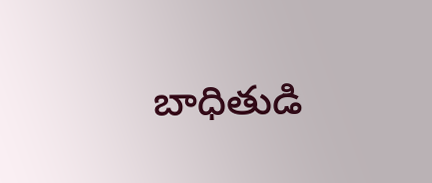బాధితుడి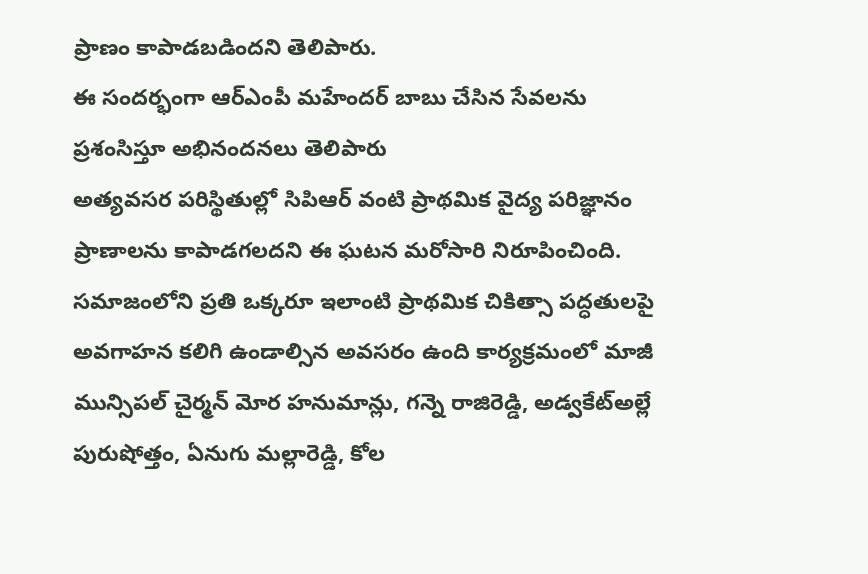ప్రాణం కాపాడబడిందని తెలిపారు.
ఈ సందర్భంగా ఆర్‌ఎంపీ మహేందర్ బాబు చేసిన సేవలను ప్రశంసిస్తూ అభినందనలు తెలిపారు
అత్యవసర పరిస్థితుల్లో సిపిఆర్ వంటి ప్రాథమిక వైద్య పరిజ్ఞానం ప్రాణాలను కాపాడగలదని ఈ ఘటన మరోసారి నిరూపించింది. సమాజంలోని ప్రతి ఒక్కరూ ఇలాంటి ప్రాథమిక చికిత్సా పద్ధతులపై అవగాహన కలిగి ఉండాల్సిన అవసరం ఉంది కార్యక్రమంలో మాజీ మున్సిపల్ చైర్మన్ మోర హనుమాన్లు, గన్నె రాజిరెడ్డి, అడ్వకేట్అల్లే పురుషోత్తం, ఏనుగు మల్లారెడ్డి, కోల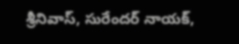శ్రీనివాస్, సురేందర్ నాయక్,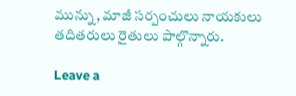మున్ను, మాజీ సర్పంచులు నాయకులు తదితరులు రైతులు పాల్గొన్నారు.

Leave a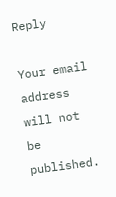Reply

Your email address will not be published.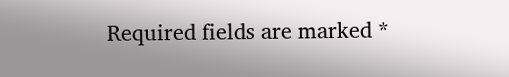Required fields are marked *